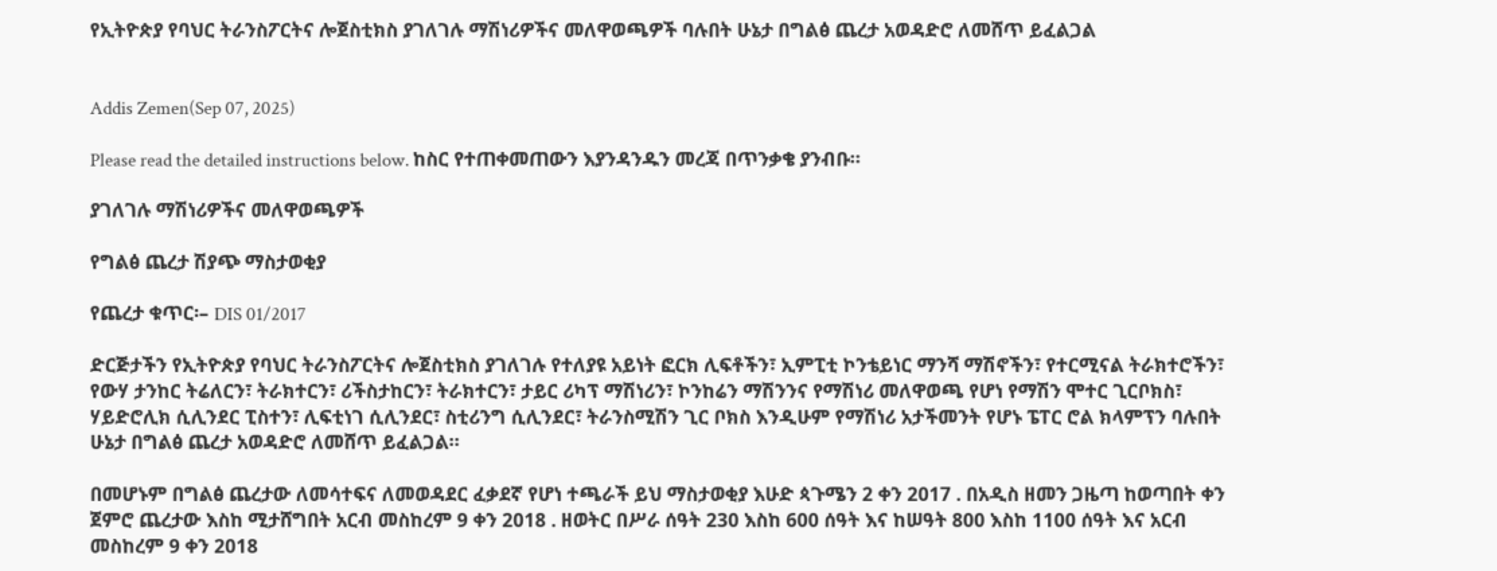የኢትዮጵያ የባህር ትራንስፖርትና ሎጀስቲክስ ያገለገሉ ማሽነሪዎችና መለዋወጫዎች ባሉበት ሁኔታ በግልፅ ጨረታ አወዳድሮ ለመሸጥ ይፈልጋል


Addis Zemen(Sep 07, 2025)

Please read the detailed instructions below. ከስር የተጠቀመጠውን እያንዳንዱን መረጃ በጥንቃቄ ያንብቡ።

ያገለገሉ ማሽነሪዎችና መለዋወጫዎች

የግልፅ ጨረታ ሽያጭ ማስታወቂያ

የጨረታ ቁጥር፡– DIS 01/2017

ድርጅታችን የኢትዮጵያ የባህር ትራንስፖርትና ሎጀስቲክስ ያገለገሉ የተለያዩ አይነት ፎርክ ሊፍቶችን፣ ኢምፒቲ ኮንቴይነር ማንሻ ማሽኖችን፣ የተርሚናል ትራክተሮችን፣ የውሃ ታንከር ትሬለርን፣ ትራክተርን፣ ሪችስታከርን፣ ትራክተርን፣ ታይር ሪካፕ ማሽነሪን፣ ኮንከሬን ማሽንንና የማሽነሪ መለዋወጫ የሆነ የማሽን ሞተር ጊርቦክስ፣ ሃይድሮሊክ ሲሊንደር ፒስተን፣ ሊፍቲነገ ሲሊንደር፣ ስቲሪንግ ሲሊንደር፣ ትራንስሚሽን ጊር ቦክስ እንዲሁም የማሽነሪ አታችመንት የሆኑ ፔፐር ሮል ክላምፕን ባሉበት ሁኔታ በግልፅ ጨረታ አወዳድሮ ለመሸጥ ይፈልጋል።

በመሆኑም በግልፅ ጨረታው ለመሳተፍና ለመወዳደር ፈቃደኛ የሆነ ተጫራች ይህ ማስታወቂያ እሁድ ጳጉሜን 2 ቀን 2017 . በአዲስ ዘመን ጋዜጣ ከወጣበት ቀን ጀምሮ ጨረታው እስከ ሚታሸግበት አርብ መስከረም 9 ቀን 2018 . ዘወትር በሥራ ሰዓት 230 እስከ 600 ሰዓት እና ከሠዓት 800 እስከ 1100 ሰዓት እና አርብ መስከረም 9 ቀን 2018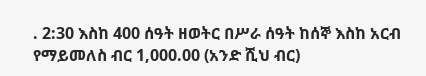. 2:30 እስከ 400 ሰዓት ዘወትር በሥራ ሰዓት ከሰኞ እስከ አርብ የማይመለስ ብር 1,000.00 (አንድ ሺህ ብር)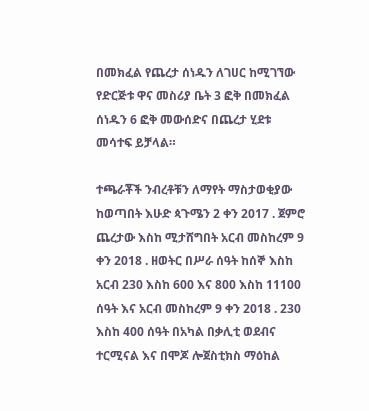በመክፈል የጨረታ ሰነዱን ለገሀር ከሚገኘው የድርጅቱ ዋና መስሪያ ቤት 3 ፎቅ በመክፈል ሰነዱን 6 ፎቅ መውሰድና በጨረታ ሂደቱ መሳተፍ ይቻላል።

ተጫራቾች ንብረቶቹን ለማየት ማስታወቂያው ከወጣበት እሁድ ጳጉሜን 2 ቀን 2017 . ጀምሮ ጨረታው እስከ ሚታሸግበት አርብ መስከረም 9 ቀን 2018 . ዘወትር በሥራ ሰዓት ከሰኞ እስከ አርብ 230 እስከ 600 እና 800 እስከ 11100 ሰዓት እና አርብ መስከረም 9 ቀን 2018 . 230 እስከ 400 ሰዓት በአካል በቃሊቲ ወደብና ተርሚናል እና በሞጆ ሎጀስቲክስ ማዕከል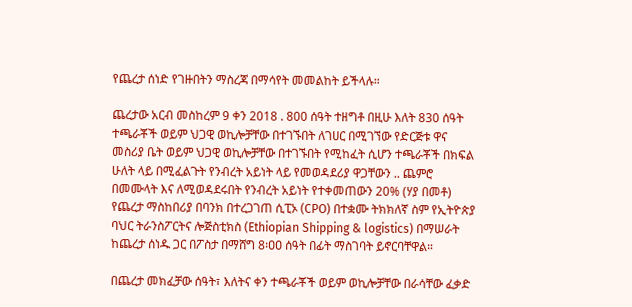የጨረታ ሰነድ የገዙበትን ማስረጃ በማሳየት መመልከት ይችላሉ።

ጨረታው አርብ መስከረም 9 ቀን 2018 . 800 ሰዓት ተዘግቶ በዚሁ እለት 830 ሰዓት ተጫራቾች ወይም ህጋዊ ወኪሎቻቸው በተገኙበት ለገሀር በሚገኘው የድርጅቱ ዋና መስሪያ ቤት ወይም ህጋዊ ወኪሎቻቸው በተገኙበት የሚከፈት ሲሆን ተጫራቾች በክፍል ሁለት ላይ በሚፈልጉት የንብረት አይነት ላይ የመወዳደሪያ ዋጋቸውን .. ጨምሮ በመሙላት እና ለሚወዳደሩበት የንብረት አይነት የተቀመጠውን 20% (ሃያ በመቶ) የጨረታ ማስከበሪያ በባንክ በተረጋገጠ ሲፒኦ (CPO) በተቋሙ ትክክለኛ ስም የኢትዮጵያ ባህር ትራንስፖርትና ሎጅስቲክስ (Ethiopian Shipping & logistics) በማሠራት ከጨረታ ሰነዱ ጋር በፖስታ በማሸግ 8፡ዐዐ ሰዓት በፊት ማስገባት ይኖርባቸዋል።

በጨረታ መክፈቻው ሰዓት፣ እለትና ቀን ተጫራቾች ወይም ወኪሎቻቸው በራሳቸው ፈቃድ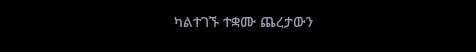ካልተገኙ ተቋሙ ጨረታውን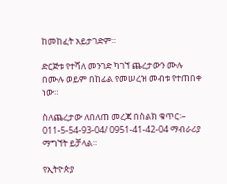ከመከፈት አይታገድም።

ድርጅቱ የተሻለ መንገድ ካገኘ ጨረታውን ሙሉ በሙሉ ወይም በከፊል የመሠረዝ መብቱ የተጠበቀ ነው።

ስለጨረታው ለበለጠ መረጃ በስልክ ቁጥር፡– 011-5-54-93-04/ 0951-41-42-04 ማብራሪያ ማግኘት ይቻላል።

የኢትዮጵያ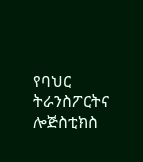የባህር ትራንስፖርትና ሎጅስቲክስ